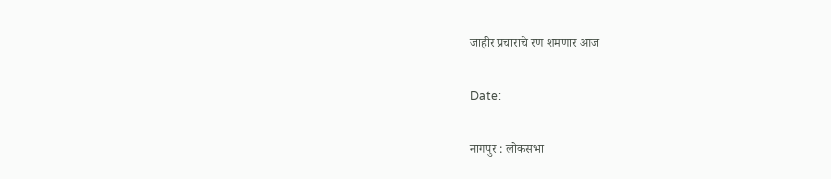जाहीर प्रचाराचे रण शमणार आज

Date:

नागपुर : लोकसभा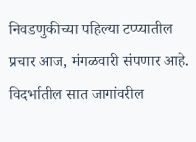निवडणुकीच्या पहिल्या टप्प्यातील प्रचार आज, मंगळवारी संपणार आहे. विदर्भातील सात जागांवरील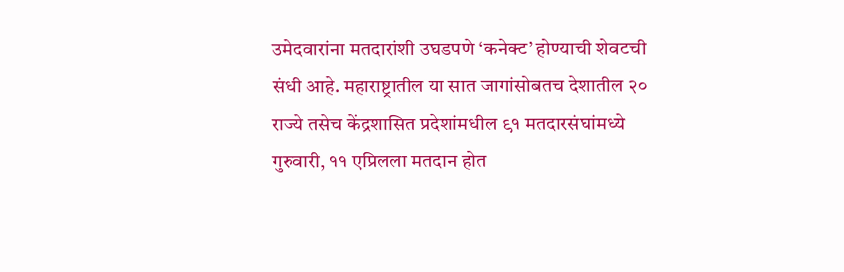उमेदवारांना मतदारांशी उघडपणे ‘कनेक्ट’ होण्याची शेवटची संधी आहे. महाराष्ट्रातील या सात जागांसोबतच देशातील २० राज्ये तसेच केंद्रशासित प्रदेशांमधील ९१ मतदारसंघांमध्ये गुरुवारी, ११ एप्रिलला मतदान होत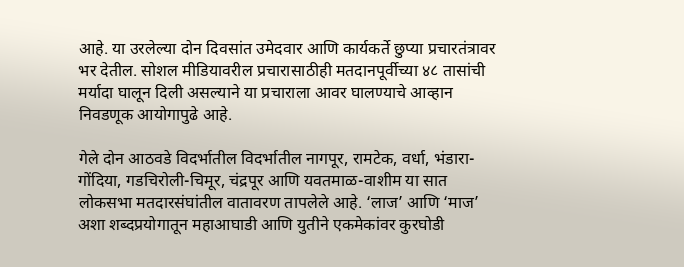आहे. या उरलेल्या दोन दिवसांत उमेदवार आणि कार्यकर्ते छुप्या प्रचारतंत्रावर भर देतील. सोशल मीडियावरील प्रचारासाठीही मतदानपूर्वीच्या ४८ तासांची मर्यादा घालून दिली असल्याने या प्रचाराला आवर घालण्याचे आव्हान निवडणूक आयोगापुढे आहे.

गेले दोन आठवडे विदर्भातील विदर्भातील नागपूर, रामटेक, वर्धा, भंडारा-गोंदिया, गडचिरोली-चिमूर, चंद्रपूर आणि यवतमाळ-वाशीम या सात लोकसभा मतदारसंघांतील वातावरण तापलेले आहे. ‘लाज’ आणि ‘माज’ अशा शब्दप्रयोगातून महाआघाडी आणि युतीने एकमेकांवर कुरघोडी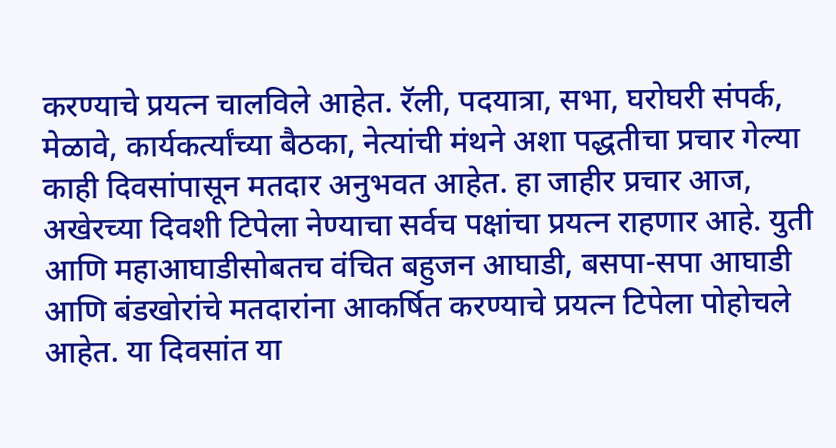करण्याचे प्रयत्न चालविले आहेत. रॅली, पदयात्रा, सभा, घरोघरी संपर्क, मेळावे, कार्यकर्त्यांच्या बैठका, नेत्यांची मंथने अशा पद्धतीचा प्रचार गेल्या काही दिवसांपासून मतदार अनुभवत आहेत. हा जाहीर प्रचार आज, अखेरच्या दिवशी टिपेला नेण्याचा सर्वच पक्षांचा प्रयत्न राहणार आहे. युती आणि महाआघाडीसोबतच वंचित बहुजन आघाडी, बसपा-सपा आघाडी आणि बंडखोरांचे मतदारांना आकर्षित करण्याचे प्रयत्न टिपेला पोहोचले आहेत. या दिवसांत या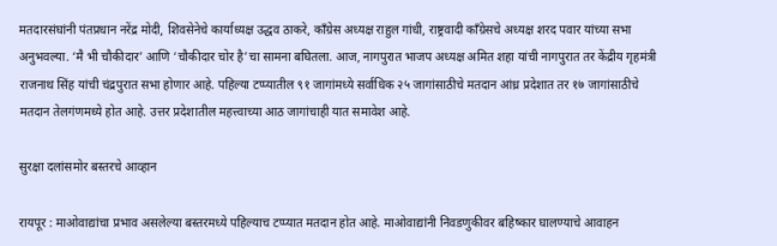मतदारसंघांनी पंतप्रधान नरेंद्र मोदी, शिवसेनेचे कार्याध्यक्ष उद्धव ठाकरे, काँग्रेस अध्यक्ष राहुल गांधी, राष्ट्रवादी काँग्रेसचे अध्यक्ष शरद पवार यांच्या सभा अनुभवल्या. ‘मै भी चौकीदार’ आणि ‘चौकीदार चोर है’चा सामना बघितला. आज, नागपुरात भाजप अध्यक्ष अमित शहा यांची नागपुरात तर केंद्रीय गृहमंत्री राजनाथ सिंह यांची चंद्रपुरात सभा होणार आहे. पहिल्या टप्प्यातील ९१ जागांमध्ये सर्वाधिक २५ जागांसाठीचे मतदान आंध्र प्रदेशात तर १७ जागांसाठीचे मतदान तेलगंणमध्ये होत आहे. उत्तर प्रदेशातील महत्त्वाच्या आठ जागांचाही यात समावेश आहे.

सुरक्षा दलांसमोर बस्तरचे आव्हान

रायपूर : माओवाद्यांचा प्रभाव असलेल्या बस्तरमध्ये पहिल्याच टप्प्यात मतदान होत आहे. माओवाद्यांनी निवडणुकीवर बहिष्कार घालण्याचे आवाहन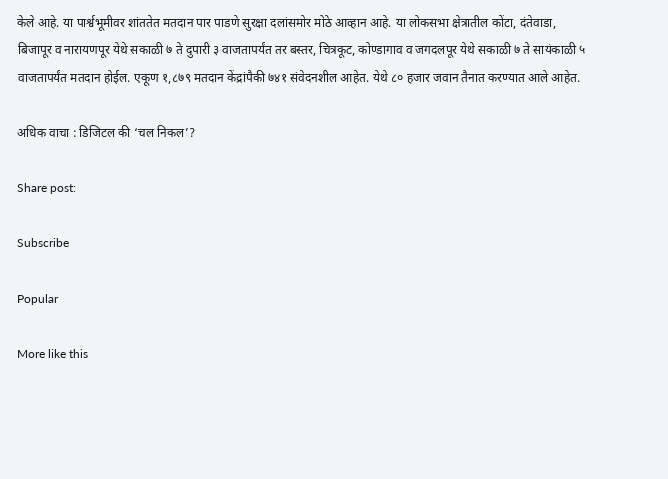केले आहे. या पार्श्वभूमीवर शांततेत मतदान पार पाडणे सुरक्षा दलांसमोर मोठे आव्हान आहे. या लोकसभा क्षेत्रातील कोंटा, दंतेवाडा, बिजापूर व नारायणपूर येथे सकाळी ७ ते दुपारी ३ वाजतापर्यंत तर बस्तर, चित्रकूट, कोण्डागाव व जगदलपूर येथे सकाळी ७ ते सायंकाळी ५ वाजतापर्यंत मतदान होईल. एकूण १,८७९ मतदान केंद्रांपैकी ७४१ संवेदनशील आहेत. येथे ८० हजार जवान तैनात करण्यात आले आहेत.

अधिक वाचा : डिजिटल की ‘चल निकल’?

Share post:

Subscribe

Popular

More like this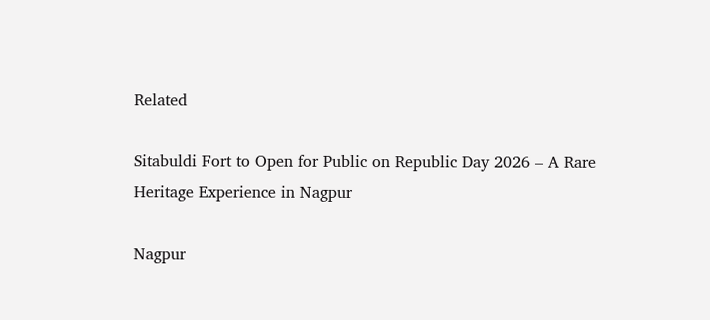Related

Sitabuldi Fort to Open for Public on Republic Day 2026 – A Rare Heritage Experience in Nagpur

Nagpur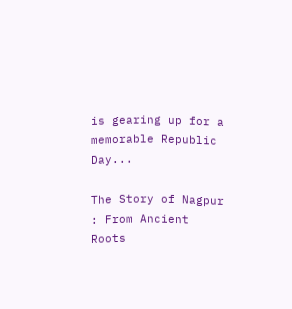is gearing up for a memorable Republic Day...

The Story of Nagpur : From Ancient Roots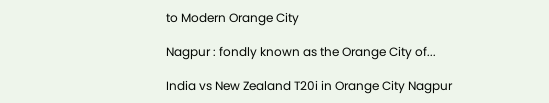to Modern Orange City

Nagpur : fondly known as the Orange City of...

India vs New Zealand T20i in Orange City Nagpur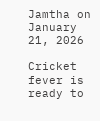Jamtha on January 21, 2026

Cricket fever is ready to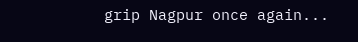grip Nagpur once again...